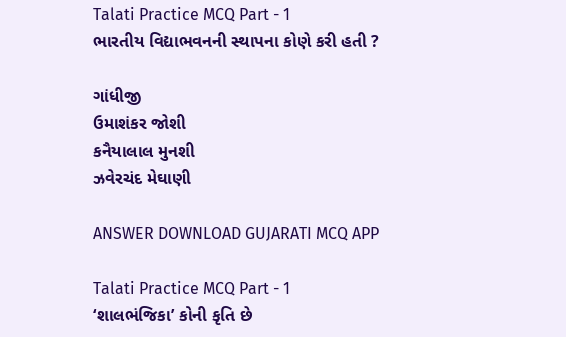Talati Practice MCQ Part - 1
ભારતીય વિદ્યાભવનની સ્થાપના કોણે કરી હતી ?

ગાંધીજી
ઉમાશંકર જોશી
કનૈયાલાલ મુનશી
ઝવેરચંદ મેઘાણી

ANSWER DOWNLOAD GUJARATI MCQ APP

Talati Practice MCQ Part - 1
‘શાલભંજિકા’ કોની કૃતિ છે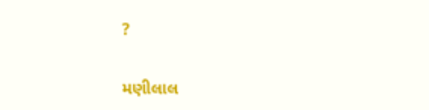?

મણીલાલ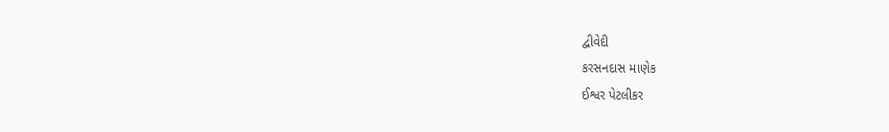દ્વીવેદી
કરસનદાસ માણેક
ઈશ્વર પેટલીકર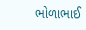ભોળાભાઈ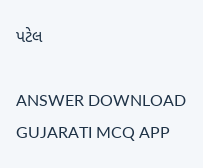પટેલ

ANSWER DOWNLOAD GUJARATI MCQ APP